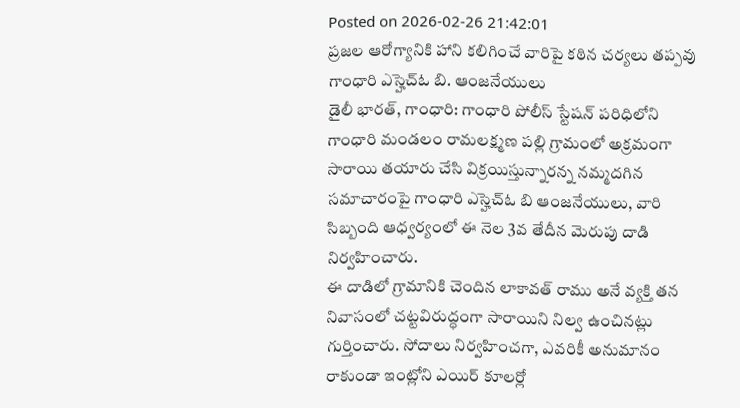Posted on 2026-02-26 21:42:01
ప్రజల ఆరోగ్యానికి హాని కలిగించే వారిపై కఠిన చర్యలు తప్పవు
గాంధారి ఎస్హెచ్ఓ బి. ఆంజనేయులు
డైలీ భారత్, గాంధారి: గాంధారి పోలీస్ స్టేషన్ పరిధిలోని గాంధారి మండలం రామలక్ష్మణ పల్లి గ్రామంలో అక్రమంగా సారాయి తయారు చేసి విక్రయిస్తున్నారన్న నమ్మదగిన సమాచారంపై గాంధారి ఎస్హెచ్ఓ బి ఆంజనేయులు, వారి సిబ్బంది ఆధ్వర్యంలో ఈ నెల 3వ తేదీన మెరుపు దాడి నిర్వహించారు.
ఈ దాడిలో గ్రామానికి చెందిన లాకావత్ రాము అనే వ్యక్తి తన నివాసంలో చట్టవిరుద్ధంగా సారాయిని నిల్వ ఉంచినట్లు గుర్తించారు. సోదాలు నిర్వహించగా, ఎవరికీ అనుమానం రాకుండా ఇంట్లోని ఎయిర్ కూలర్లో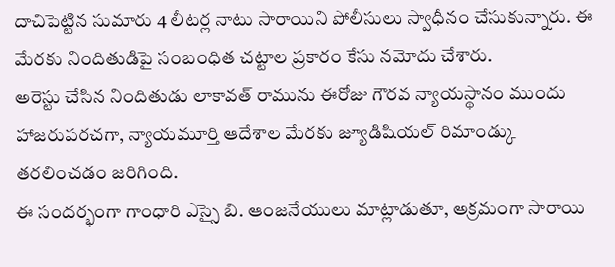దాచిపెట్టిన సుమారు 4 లీటర్ల నాటు సారాయిని పోలీసులు స్వాధీనం చేసుకున్నారు. ఈ మేరకు నిందితుడిపై సంబంధిత చట్టాల ప్రకారం కేసు నమోదు చేశారు.
అరెస్టు చేసిన నిందితుడు లాకావత్ రామును ఈరోజు గౌరవ న్యాయస్థానం ముందు హాజరుపరచగా, న్యాయమూర్తి ఆదేశాల మేరకు జ్యూడిషియల్ రిమాండ్కు తరలించడం జరిగింది.
ఈ సందర్భంగా గాంధారి ఎస్సై బి. ఆంజనేయులు మాట్లాడుతూ, అక్రమంగా సారాయి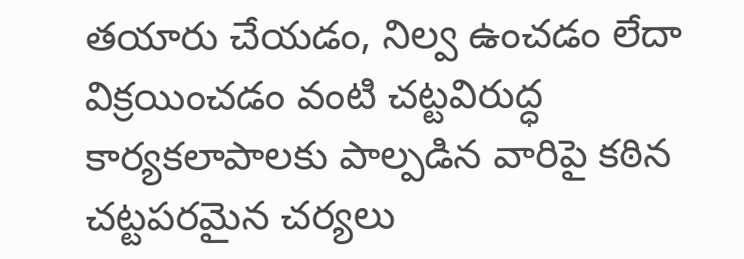తయారు చేయడం, నిల్వ ఉంచడం లేదా విక్రయించడం వంటి చట్టవిరుద్ధ కార్యకలాపాలకు పాల్పడిన వారిపై కఠిన చట్టపరమైన చర్యలు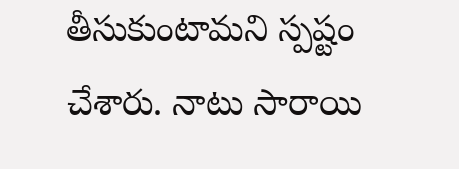తీసుకుంటామని స్పష్టం చేశారు. నాటు సారాయి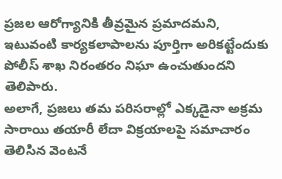ప్రజల ఆరోగ్యానికి తీవ్రమైన ప్రమాదమని, ఇటువంటి కార్యకలాపాలను పూర్తిగా అరికట్టేందుకు పోలీస్ శాఖ నిరంతరం నిఘా ఉంచుతుందని తెలిపారు.
అలాగే, ప్రజలు తమ పరిసరాల్లో ఎక్కడైనా అక్రమ సారాయి తయారీ లేదా విక్రయాలపై సమాచారం తెలిసిన వెంటనే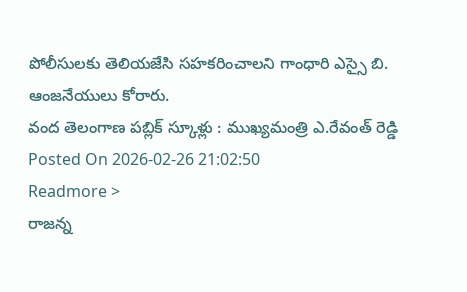పోలీసులకు తెలియజేసి సహకరించాలని గాంధారి ఎస్సై బి. ఆంజనేయులు కోరారు.
వంద తెలంగాణ పబ్లిక్ స్కూళ్లు : ముఖ్యమంత్రి ఎ.రేవంత్ రెడ్డి
Posted On 2026-02-26 21:02:50
Readmore >
రాజన్న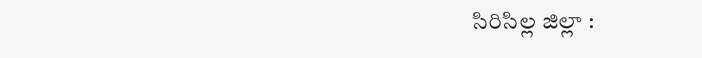సిరిసిల్ల జిల్లా :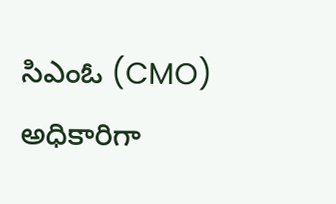సిఎంఓ (CMO) అధికారిగా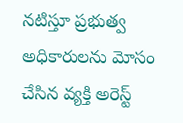నటిస్తూ ప్రభుత్వ అధికారులను మోసం చేసిన వ్యక్తి అరెస్ట్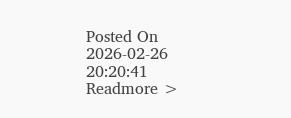Posted On 2026-02-26 20:20:41
Readmore >